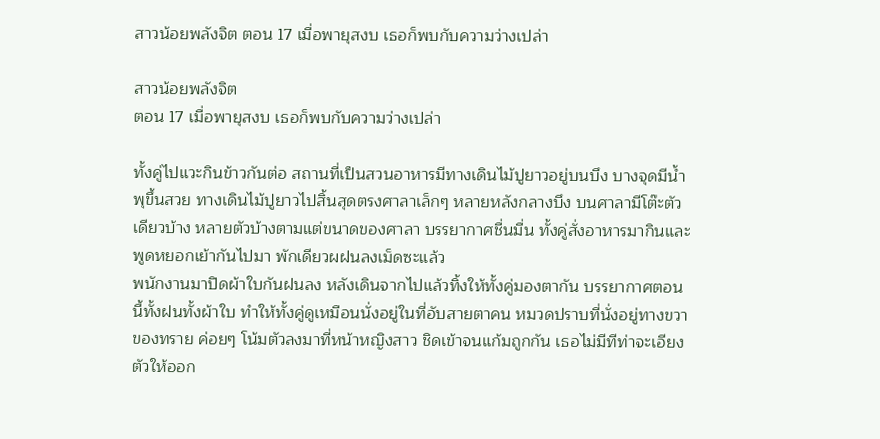สาวน้อยพลังจิต ตอน 17 เมื่อพายุสงบ เธอก็พบกับความว่างเปล่า

สาวน้อยพลังจิต
ตอน 17 เมื่อพายุสงบ เธอก็พบกับความว่างเปล่า

ทั้งคู่ไปแวะกินข้าวกันต่อ สถานที่เป็นสวนอาหารมีทางเดินไม้ปูยาวอยู่บนบึง บางจุดมีน้ำพุขึ้นสวย ทางเดินไม้ปูยาวไปสิ้นสุดตรงศาลาเล็กๆ หลายหลังกลางบึง บนศาลามีโต๊ะตัวเดียวบ้าง หลายตัวบ้างตามแต่ขนาดของศาลา บรรยากาศชื่นมื่น ทั้งคู่สั่งอาหารมากินและพูดหยอกเย้ากันไปมา พักเดียวผฝนลงเม็ดซะแล้ว
พนักงานมาปิดผ้าใบกันฝนลง หลังเดินจากไปแล้วทิ้งให้ทั้งคู่มองตากัน บรรยากาศตอนนี้ทั้งฝนทั้งผ้าใบ ทำให้ทั้งคู่ดูเหมือนนั่งอยู่ในที่อับสายตาคน หมวดปราบที่นั่งอยู่ทางขวาของทราย ค่อยๆ โน้มตัวลงมาที่หน้าหญิงสาว ชิดเข้าจนแก้มถูกกัน เธอไม่มีทีท่าจะเอียงตัวให้ออก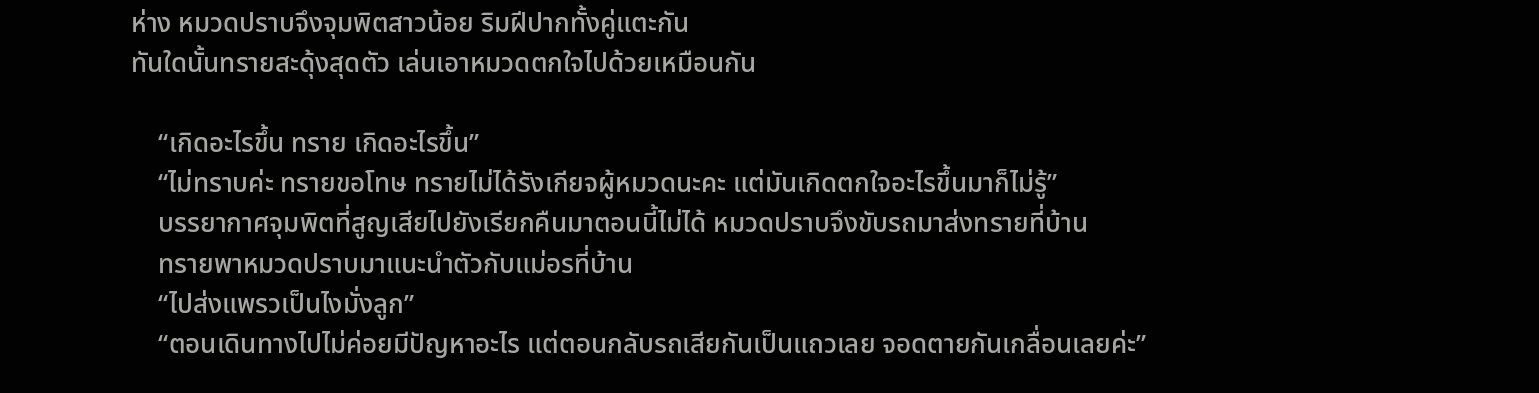ห่าง หมวดปราบจึงจุมพิตสาวน้อย ริมฝีปากทั้งคู่แตะกัน
ทันใดนั้นทรายสะดุ้งสุดตัว เล่นเอาหมวดตกใจไปด้วยเหมือนกัน

    “เกิดอะไรขึ้น ทราย เกิดอะไรขึ้น”
    “ไม่ทราบค่ะ ทรายขอโทษ ทรายไม่ได้รังเกียจผู้หมวดนะคะ แต่มันเกิดตกใจอะไรขึ้นมาก็ไม่รู้”
    บรรยากาศจุมพิตที่สูญเสียไปยังเรียกคืนมาตอนนี้ไม่ได้ หมวดปราบจึงขับรถมาส่งทรายที่บ้าน
    ทรายพาหมวดปราบมาแนะนำตัวกับแม่อรที่บ้าน
    “ไปส่งแพรวเป็นไงมั่งลูก”
    “ตอนเดินทางไปไม่ค่อยมีปัญหาอะไร แต่ตอนกลับรถเสียกันเป็นแถวเลย จอดตายกันเกลื่อนเลยค่ะ”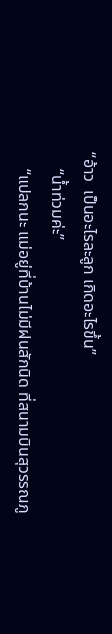“อ้าว  เป็นอะไรละลูก เกิดอะไรขึ้น”
    “น้ำท่วมค่ะ”
    “แปลกนะ แม่อยู่ที่บ้านไม่มีฝนสักนิด ที่สนามบินสุวรรณภู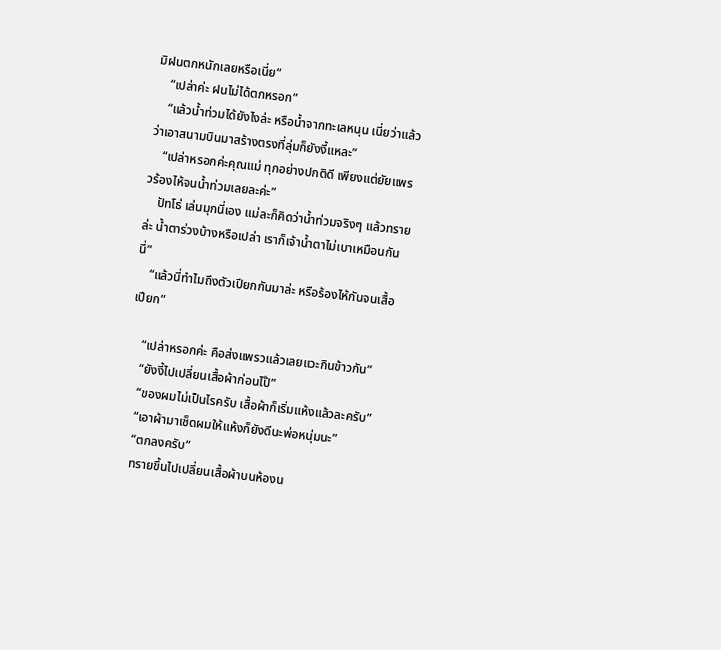มิฝนตกหนักเลยหรือเนี่ย”
    “เปล่าค่ะ ฝนไม่ได้ตกหรอก”
    “แล้วน้ำท่วมได้ยังไงล่ะ หรือน้ำจากทะเลหนุน เนี่ยว่าแล้ว ว่าเอาสนามบินมาสร้างตรงที่ลุ่มก็ยังงี้แหละ”
    “เปล่าหรอกค่ะคุณแม่ ทุกอย่างปกติดี เพียงแต่ยัยแพรวร้องไห้จนน้ำท่วมเลยละค่ะ”
    ปัทโธ่ เล่นมุกนี่เอง แม่ละก็คิดว่าน้ำท่วมจริงๆ แล้วทรายล่ะ น้ำตาร่วงบ้างหรือเปล่า เราก็เจ้าน้ำตาไม่เบาเหมือนกันนี่”
    “แล้วนี่ทำไมถึงตัวเปียกกันมาล่ะ หรือร้องไห้กันจนเสื้อเปียก”

    “เปล่าหรอกค่ะ คือส่งแพรวแล้วเลยแวะกินข้าวกัน”
    “ยังงี้ไปเปลี่ยนเสื้อผ้าก่อนไป๊”
    “ของผมไม่เป็นไรครับ เสื้อผ้าก็เริ่มแห้งแล้วละครับ”
    “เอาผ้ามาเช็ดผมให้แห้งก็ยังดีนะพ่อหนุ่มนะ”
    “ตกลงครับ”
    ทรายขึ้นไปเปลี่ยนเสื้อผ้าบนห้องน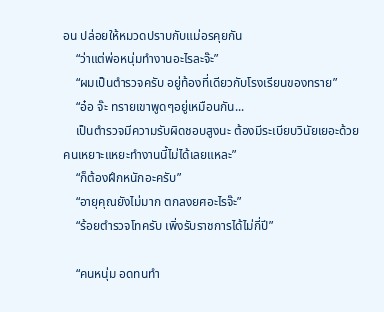อน ปล่อยให้หมวดปราบกับแม่อรคุยกัน
    “ว่าแต่พ่อหนุ่มทำงานอะไรละจ๊ะ”
    “ผมเป็นตำรวจครับ อยู่ท้องที่เดียวกับโรงเรียนของทราย”
    “อ๋อ จ๊ะ ทรายเขาพูดๆอยู่เหมือนกัน...
    เป็นตำรวจมีความรับผิดชอบสูงนะ ต้องมีระเบียบวินัยเยอะด้วย คนเหยาะแหยะทำงานนี้ไม่ได้เลยแหละ”
    “ก็ต้องฝึกหนักอะครับ”
    “อายุคุณยังไม่มาก ตกลงยศอะไรจ๊ะ”
    “ร้อยตำรวจโทครับ เพิ่งรับราชการได้ไม่กี่ปี”

    “คนหนุ่ม อดทนทำ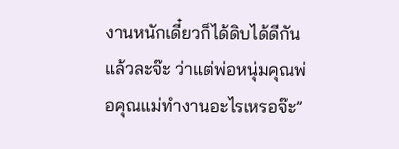งานหนักเดี๋ยวก็ได้ดิบได้ดีกันแล้วละจ๊ะ ว่าแต่พ่อหนุ่มคุณพ่อคุณแม่ทำงานอะไรเหรอจ๊ะ”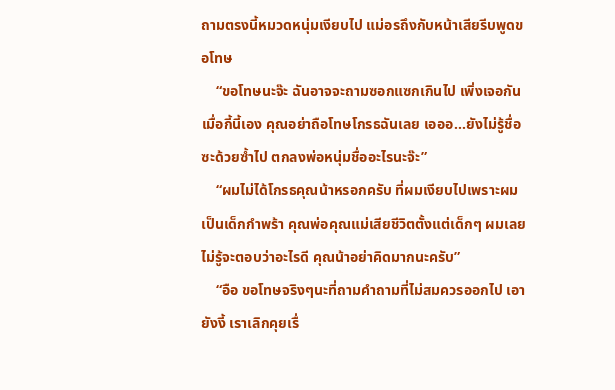ถามตรงนี้หมวดหนุ่มเงียบไป แม่อรถึงกับหน้าเสียรีบพูดขอโทษ
    “ขอโทษนะจ๊ะ ฉันอาจจะถามซอกแซกเกินไป เพิ่งเจอกันเมื่อกี้นี้เอง คุณอย่าถือโทษโกรธฉันเลย เอออ...ยังไม่รู้ชื่อซะด้วยซ้ำไป ตกลงพ่อหนุ่มชื่ออะไรนะจ๊ะ”
    “ผมไม่ได้โกรธคุณน้าหรอกครับ ที่ผมเงียบไปเพราะผมเป็นเด็กกำพร้า คุณพ่อคุณแม่เสียชีวิตตั้งแต่เด็กๆ ผมเลยไม่รู้จะตอบว่าอะไรดี คุณน้าอย่าคิดมากนะครับ”
    “อือ ขอโทษจริงๆนะที่ถามคำถามที่ไม่สมควรออกไป เอายังงี้ เราเลิกคุยเรื่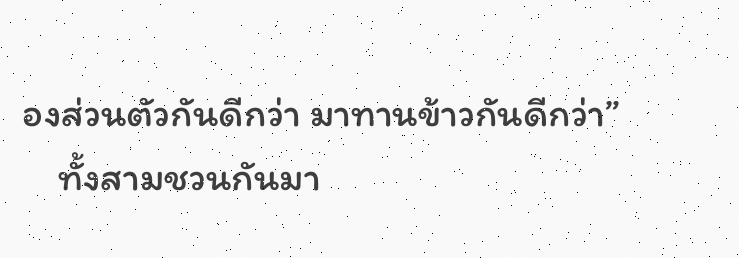องส่วนตัวกันดีกว่า มาทานข้าวกันดีกว่า”
    ทั้งสามชวนกันมา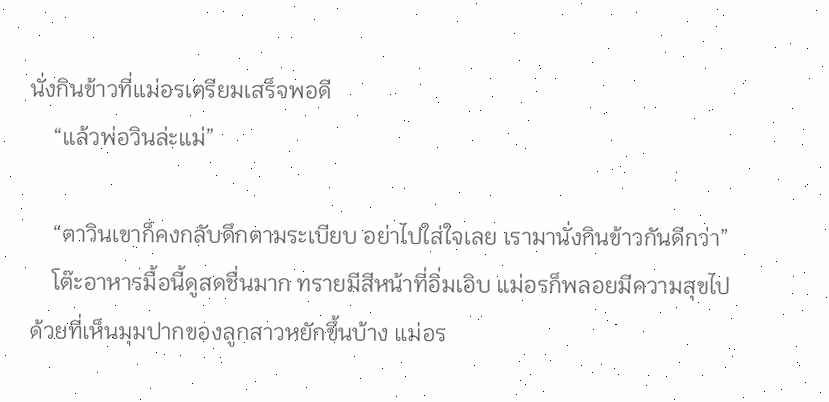นั่งกินข้าวที่แม่อรเตรียมเสร็จพอดี
    “แล้วพ่อวินล่ะแม่”

    “ตาวินเขาก็คงกลับดึกตามระเบียบ อย่าไปใส่ใจเลย เรามานั่งกินข้าวกันดีกว่า”
    โต๊ะอาหารมื้อนี้ดูสดชื่นมาก ทรายมีสีหน้าที่อิ่มเอิบ แม่อรก็พลอยมีความสุขไปด้วยที่เห็นมุมปากของลูกสาวหยักขึ้นบ้าง แม่อร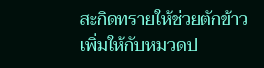สะกิดทรายให้ช่วยตักข้าวเพิ่มให้กับหมวดป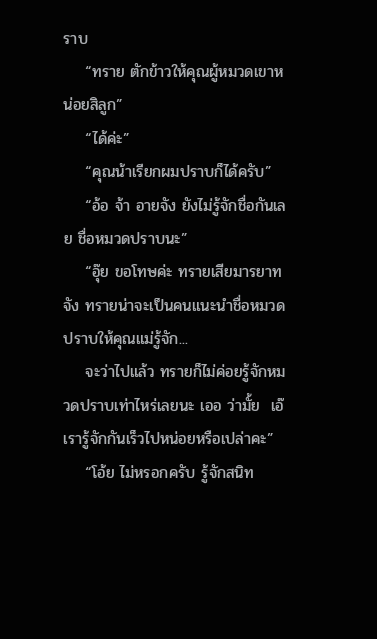ราบ
    “ทราย ตักข้าวให้คุณผู้หมวดเขาหน่อยสิลูก”
    “ได้ค่ะ”
    “คุณน้าเรียกผมปราบก็ได้ครับ”
    “อ้อ จ้า อายจัง ยังไม่รู้จักชื่อกันเลย ชื่อหมวดปราบนะ”
    “อุ๊ย ขอโทษค่ะ ทรายเสียมารยาทจัง ทรายน่าจะเป็นคนแนะนำชื่อหมวดปราบให้คุณแม่รู้จัก...
    จะว่าไปแล้ว ทรายก็ไม่ค่อยรู้จักหมวดปราบเท่าไหร่เลยนะ เออ ว่ามั้ย  เอ๊ เรารู้จักกันเร็วไปหน่อยหรือเปล่าคะ”
    “โอ้ย ไม่หรอกครับ รู้จักสนิท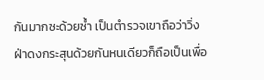กันมากซะด้วยซ้ำ เป็นตำรวจเขาถือว่าวิ่งฝ่าดงกระสุนด้วยกันหนเดียวก็ถือเป็นเพื่อ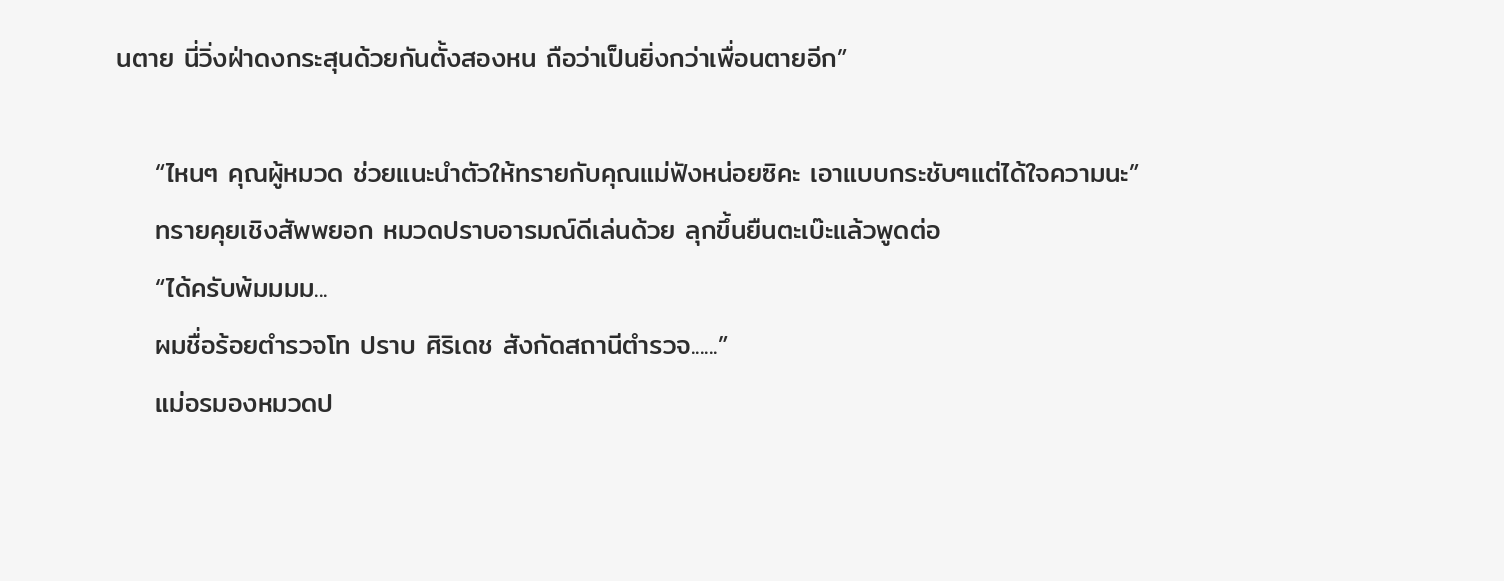นตาย นี่วิ่งฝ่าดงกระสุนด้วยกันตั้งสองหน ถือว่าเป็นยิ่งกว่าเพื่อนตายอีก”

    “ไหนๆ คุณผู้หมวด ช่วยแนะนำตัวให้ทรายกับคุณแม่ฟังหน่อยซิคะ เอาแบบกระชับๆแต่ได้ใจความนะ”
    ทรายคุยเชิงสัพพยอก หมวดปราบอารมณ์ดีเล่นด้วย ลุกขึ้นยืนตะเบ๊ะแล้วพูดต่อ
    “ได้ครับพ้มมมม...
    ผมชื่อร้อยตำรวจโท ปราบ ศิริเดช สังกัดสถานีตำรวจ......”
    แม่อรมองหมวดป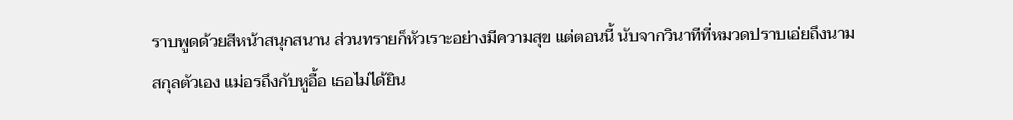ราบพูดด้วยสีหน้าสนุกสนาน ส่วนทรายก็หัวเราะอย่างมีความสุข แต่ตอนนี้ นับจากวินาทีที่หมวดปราบเอ่ยถึงนามสกุลตัวเอง แม่อรถึงกับหูอื้อ เธอไม่ได้ยิน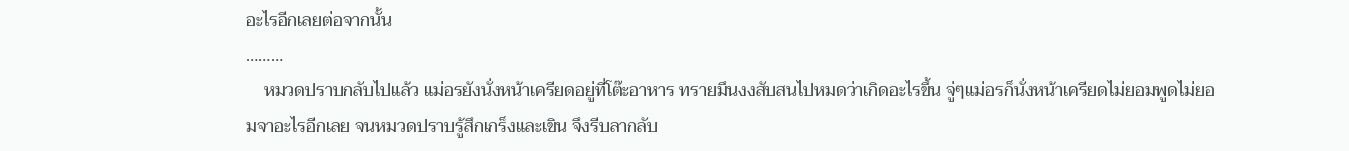อะไรอีกเลยต่อจากนั้น
………
    หมวดปราบกลับไปแล้ว แม่อรยังนั่งหน้าเครียดอยู่ที่โต๊ะอาหาร ทรายมึนงงสับสนไปหมดว่าเกิดอะไรขึ้น จู่ๆแม่อรก็นั่งหน้าเครียดไม่ยอมพูดไม่ยอมจาอะไรอีกเลย จนหมวดปราบรู้สึกเกร็งและเขิน จึงรีบลากลับ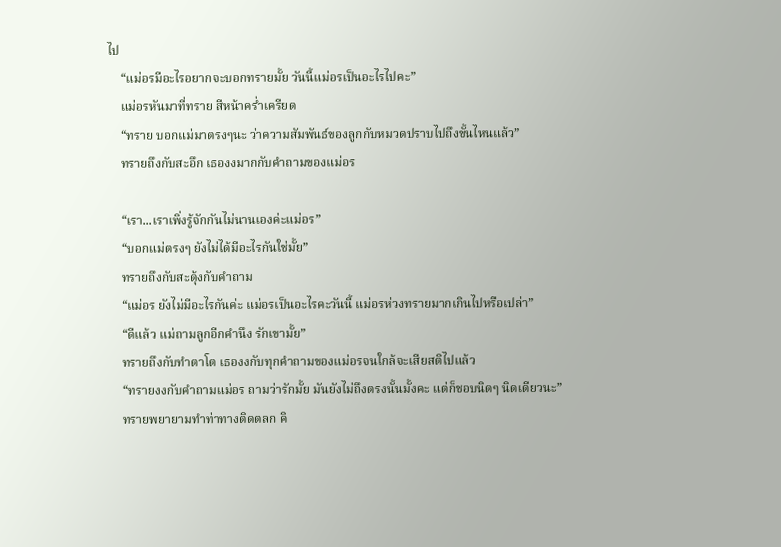ไป
    “แม่อรมีอะไรอยากจะบอกทรายมั้ย วันนี้แม่อรเป็นอะไรไปคะ”
    แม่อรหันมาที่ทราย สีหน้าคร่ำเครียด
    “ทราย บอกแม่มาตรงๆนะ ว่าความสัมพันธ์ของลูกกับหมวดปราบไปถึงขั้นไหนแล้ว”
    ทรายถึงกับสะอึก เธองงมากกับคำถามของแม่อร

    “เรา...เราเพิ่งรู้จักกันไม่นานเองค่ะแม่อร”
    “บอกแม่ตรงๆ ยังไม่ได้มีอะไรกันใช่มั้ย”
    ทรายถึงกับสะดุ้งกับคำถาม
    “แม่อร ยังไม่มีอะไรกันค่ะ แม่อรเป็นอะไรคะวันนี้ แม่อรห่วงทรายมากเกินไปหรือเปล่า”
    “ดีแล้ว แม่ถามลูกอีกคำนึง รักเขามั้ย”
    ทรายถึงกับทำตาโต เธองงกับทุกคำถามของแม่อรจนใกล้จะเสียสติไปแล้ว
    “ทรายงงกับคำถามแม่อร ถามว่ารักมั้ย มันยังไม่ถึงตรงนั้นมั้งคะ แต่ก็ชอบนิดๆ นิดเดียวนะ”
    ทรายพยายามทำท่าทางติดตลก คิ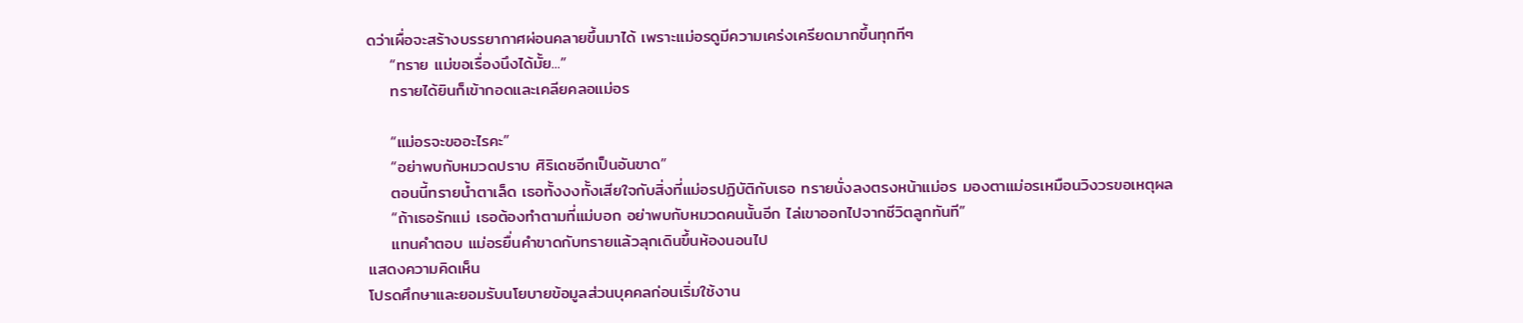ดว่าเผื่อจะสร้างบรรยากาศผ่อนคลายขึ้นมาได้ เพราะแม่อรดูมีความเคร่งเครียดมากขึ้นทุกทีๆ
    “ทราย แม่ขอเรื่องนึงได้มั้ย...”
    ทรายได้ยินก็เข้ากอดและเคลียคลอแม่อร

    “แม่อรจะขออะไรคะ”
    “อย่าพบกับหมวดปราบ ศิริเดชอีกเป็นอันขาด”
    ตอนนี้ทรายน้ำตาเล็ด เธอทั้งงงทั้งเสียใจกับสิ่งที่แม่อรปฏิบัติกับเธอ ทรายนั่งลงตรงหน้าแม่อร มองตาแม่อรเหมือนวิงวรขอเหตุผล
    “ถ้าเธอรักแม่ เธอต้องทำตามที่แม่บอก อย่าพบกับหมวดคนนั้นอีก ไล่เขาออกไปจากชีวิตลูกทันที”
    แทนคำตอบ แม่อรยื่นคำขาดกับทรายแล้วลุกเดินขึ้นห้องนอนไป
แสดงความคิดเห็น
โปรดศึกษาและยอมรับนโยบายข้อมูลส่วนบุคคลก่อนเริ่มใช้งาน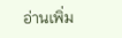อ่านเพิ่ม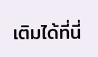เติมได้ที่นี่